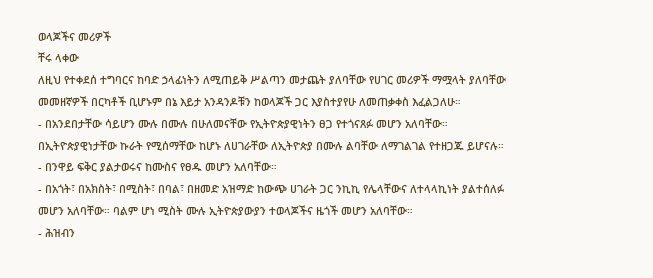ወላጆችና መሪዎች
ቸሩ ላቀው
ለዚህ የተቀደሰ ተግባርና ከባድ ኃላፊነትን ለሚጠይቅ ሥልጣን መታጨት ያለባቸው የሀገር መሪዎች ማሟላት ያለባቸው መመዘኛዎች በርካቶች ቢሆኑም በኔ እይታ አንዳንዶቹን ከወላጆች ጋር እያስተያየሁ ለመጠቃቀስ እፈልጋለሁ።
- በአንደበታቸው ሳይሆን ሙሉ በሙሉ በሁለመናቸው የኢትዮጵያዊነትን ፀጋ የተጎናጸፉ መሆን አለባቸው። በኢትዮጵያዊነታቸው ኩራት የሚሰማቸው ከሆኑ ለሀገራቸው ለኢትዮጵያ በሙሉ ልባቸው ለማገልገል የተዘጋጁ ይሆናሉ።
- በንዋይ ፍቅር ያልታወሩና ከሙስና የፀዱ መሆን አለባቸው።
- በአጎት፣ በአክስት፣ በሚስት፣ በባል፣ በዘመድ አዝማድ ከውጭ ሀገራት ጋር ንኪኪ የሌላቸውና ለተላላኪነት ያልተሰለፉ መሆን አለባቸው። ባልም ሆነ ሚስት ሙሉ ኢትዮጵያውያን ተወላጆችና ዜጎች መሆን አለባቸው።
- ሕዝብን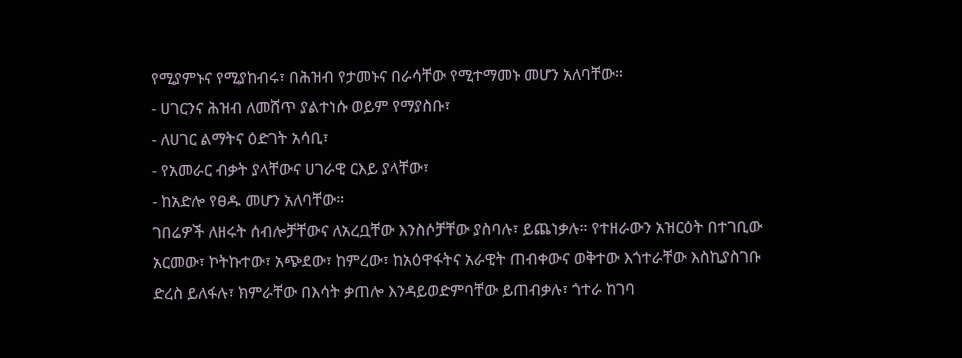የሚያምኑና የሚያከብሩ፣ በሕዝብ የታመኑና በራሳቸው የሚተማመኑ መሆን አለባቸው።
- ሀገርንና ሕዝብ ለመሸጥ ያልተነሱ ወይም የማያስቡ፣
- ለሀገር ልማትና ዕድገት አሳቢ፣
- የአመራር ብቃት ያላቸውና ሀገራዊ ርእይ ያላቸው፣
- ከአድሎ የፀዱ መሆን አለባቸው።
ገበሬዎች ለዘሩት ሰብሎቻቸውና ለአረቧቸው እንስሶቻቸው ያስባሉ፣ ይጨነቃሉ። የተዘራውን አዝርዕት በተገቢው አርመው፣ ኮትኩተው፣ አጭደው፣ ከምረው፣ ከአዕዋፋትና አራዊት ጠብቀውና ወቅተው እጎተራቸው እስኪያስገቡ ድረስ ይለፋሉ፣ ክምራቸው በእሳት ቃጠሎ እንዳይወድምባቸው ይጠብቃሉ፣ ጎተራ ከገባ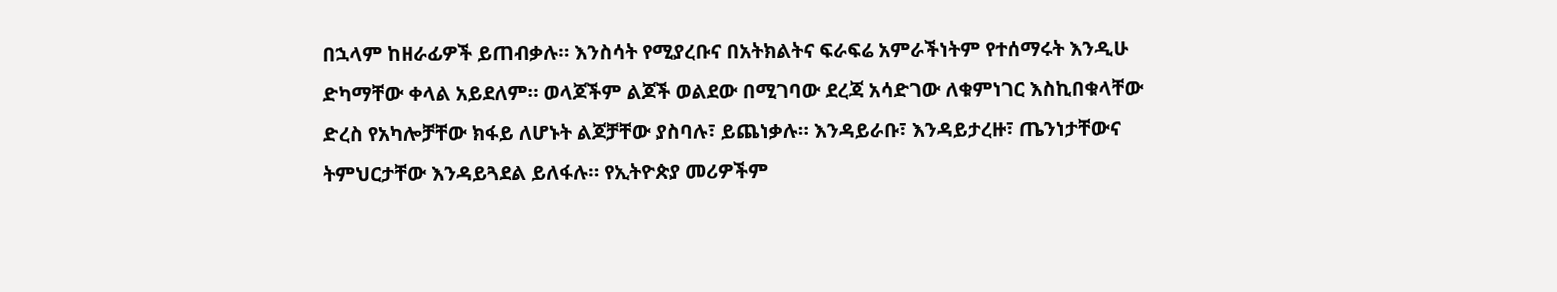በኋላም ከዘራፊዎች ይጠብቃሉ። እንስሳት የሚያረቡና በአትክልትና ፍራፍሬ አምራችነትም የተሰማሩት እንዲሁ ድካማቸው ቀላል አይደለም። ወላጆችም ልጆች ወልደው በሚገባው ደረጃ አሳድገው ለቁምነገር እስኪበቁላቸው ድረስ የአካሎቻቸው ክፋይ ለሆኑት ልጆቻቸው ያስባሉ፣ ይጨነቃሉ። እንዳይራቡ፣ እንዳይታረዙ፣ ጤንነታቸውና ትምህርታቸው እንዳይጓደል ይለፋሉ። የኢትዮጵያ መሪዎችም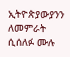ኢትዮጵያውያንን ለመምራት ሲሰለፉ ሙሉ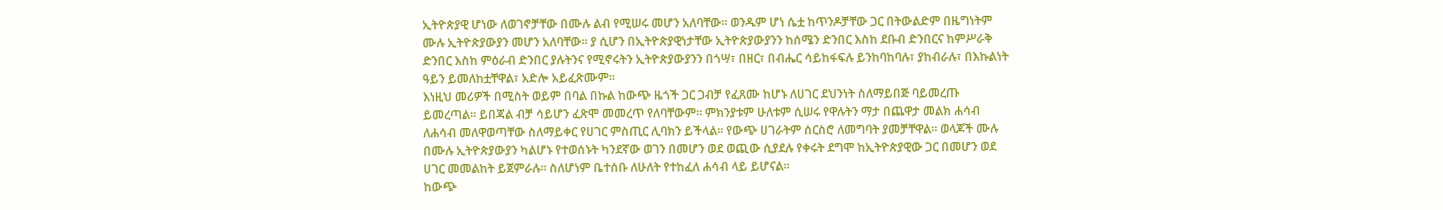ኢትዮጵያዊ ሆነው ለወገኖቻቸው በሙሉ ልብ የሚሠሩ መሆን አለባቸው። ወንዱም ሆነ ሴቷ ከጥንዶቻቸው ጋር በትውልድም በዜግነትም ሙሉ ኢትዮጵያውያን መሆን አለባቸው። ያ ሲሆን በኢትዮጵያዊነታቸው ኢትዮጵያውያንን ከሰሜን ድንበር እስከ ደቡብ ድንበርና ከምሥራቅ ድንበር እስከ ምዕራብ ድንበር ያሉትንና የሚኖሩትን ኢትዮጵያውያንን በጎሣ፣ በዘር፣ በብሔር ሳይከፋፍሉ ይንከባከባሉ፣ ያከብራሉ፣ በእኩልነት ዓይን ይመለከቷቸዋል፣ አድሎ አይፈጽሙም።
እነዚህ መሪዎች በሚስት ወይም በባል በኩል ከውጭ ዜጎች ጋር ጋብቻ የፈጸሙ ከሆኑ ለሀገር ደህንነት ስለማይበጅ ባይመረጡ ይመረጣል። ይበጃል ብቻ ሳይሆን ፈጽሞ መመረጥ የለባቸውም። ምክንያቱም ሁለቱም ሲሠሩ የዋሉትን ማታ በጨዋታ መልክ ሐሳብ ለሐሳብ መለዋወጣቸው ስለማይቀር የሀገር ምስጢር ሊባክን ይችላል። የውጭ ሀገራትም ሰርስሮ ለመግባት ያመቻቸዋል። ወላጆች ሙሉ በሙሉ ኢትዮጵያውያን ካልሆኑ የተወሰኑት ካንደኛው ወገን በመሆን ወደ ወጪው ሲያደሉ የቀሩት ደግሞ ከኢትዮጵያዊው ጋር በመሆን ወደ ሀገር መመልከት ይጀምራሉ። ስለሆነም ቤተሰቡ ለሁለት የተከፈለ ሐሳብ ላይ ይሆናል።
ከውጭ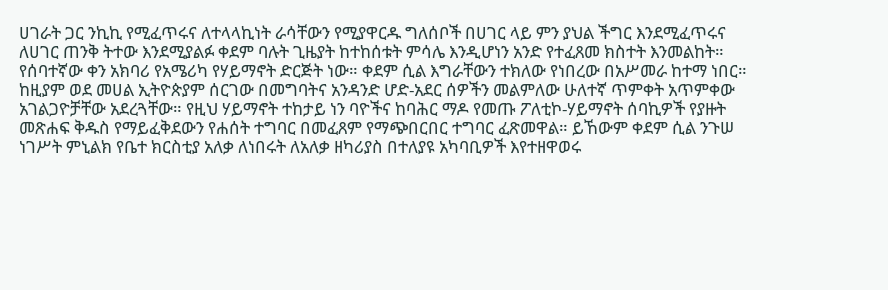ሀገራት ጋር ንኪኪ የሚፈጥሩና ለተላላኪነት ራሳቸውን የሚያዋርዱ ግለሰቦች በሀገር ላይ ምን ያህል ችግር እንደሚፈጥሩና ለሀገር ጠንቅ ትተው እንደሚያልፉ ቀደም ባሉት ጊዜያት ከተከሰቱት ምሳሌ እንዲሆነን አንድ የተፈጸመ ክስተት እንመልከት።
የሰባተኛው ቀን አክባሪ የአሜሪካ የሃይማኖት ድርጅት ነው። ቀደም ሲል እግራቸውን ተክለው የነበረው በአሥመራ ከተማ ነበር። ከዚያም ወደ መሀል ኢትዮጵያም ሰርገው በመግባትና አንዳንድ ሆድ-አደር ሰዎችን መልምለው ሁለተኛ ጥምቀት አጥምቀው አገልጋዮቻቸው አደረጓቸው። የዚህ ሃይማኖት ተከታይ ነን ባዮችና ከባሕር ማዶ የመጡ ፖለቲኮ-ሃይማኖት ሰባኪዎች የያዙት መጽሐፍ ቅዱስ የማይፈቅደውን የሐሰት ተግባር በመፈጸም የማጭበርበር ተግባር ፈጽመዋል። ይኸውም ቀደም ሲል ንጉሠ ነገሥት ምኒልክ የቤተ ክርስቲያ አለቃ ለነበሩት ለአለቃ ዘካሪያስ በተለያዩ አካባቢዎች እየተዘዋወሩ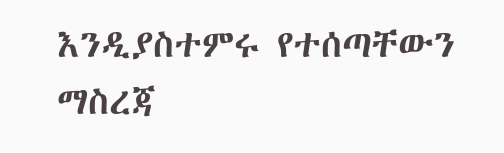እንዲያስተምሩ የተሰጣቸውን ማስረጃ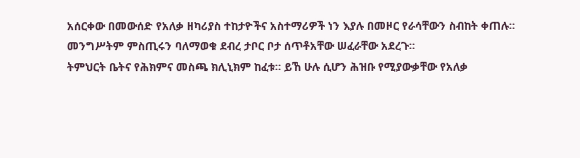አሰርቀው በመውሰድ የአለቃ ዘካሪያስ ተከታዮችና አስተማሪዎች ነን እያሉ በመዞር የራሳቸውን ስብከት ቀጠሉ። መንግሥትም ምስጢሩን ባለማወቁ ደብረ ታቦር ቦታ ሰጥቶአቸው ሠፈራቸው አደረጉ።
ትምህርት ቤትና የሕክምና መስጫ ክሊኒክም ከፈቱ። ይኸ ሁሉ ሲሆን ሕዝቡ የሚያውቃቸው የአለቃ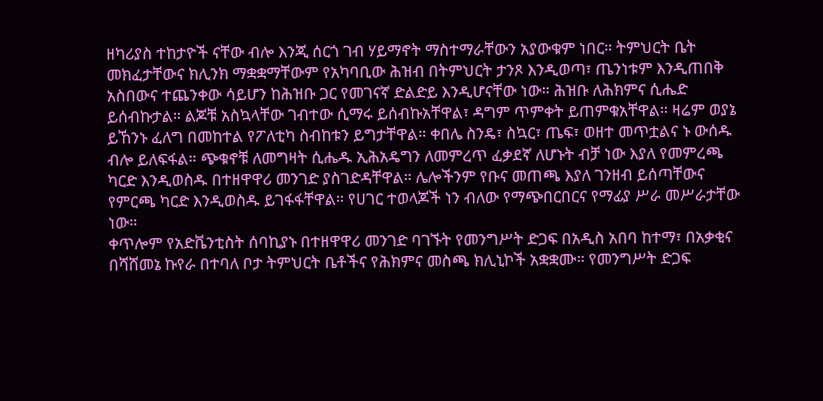ዘካሪያስ ተከታዮች ናቸው ብሎ እንጂ ሰርጎ ገብ ሃይማኖት ማስተማራቸውን አያውቁም ነበር። ትምህርት ቤት መክፈታቸውና ክሊንክ ማቋቋማቸውም የአካባቢው ሕዝብ በትምህርት ታንጾ እንዲወጣ፣ ጤንነቱም እንዲጠበቅ አስበውና ተጨንቀው ሳይሆን ከሕዝቡ ጋር የመገናኛ ድልድይ እንዲሆናቸው ነው። ሕዝቡ ለሕክምና ሲሔድ ይሰብኩታል። ልጆቹ አስኳላቸው ገብተው ሲማሩ ይሰብኩአቸዋል፣ ዳግም ጥምቀት ይጠምቁአቸዋል። ዛሬም ወያኔ ይኸንኑ ፈለግ በመከተል የፖለቲካ ስብከቱን ይግታቸዋል። ቀበሌ ስንዴ፣ ስኳር፣ ጤፍ፣ ወዘተ መጥቷልና ኑ ውሰዱ ብሎ ይለፍፋል። ጭቁኖቹ ለመግዛት ሲሔዱ ኢሕአዴግን ለመምረጥ ፈቃደኛ ለሆኑት ብቻ ነው እያለ የመምረጫ ካርድ እንዲወስዱ በተዘዋዋሪ መንገድ ያስገድዳቸዋል። ሌሎችንም የቡና መጠጫ እያለ ገንዘብ ይሰጣቸውና የምርጫ ካርድ እንዲወስዱ ይገፋፋቸዋል። የሀገር ተወላጆች ነን ብለው የማጭበርበርና የማፊያ ሥራ መሥራታቸው ነው።
ቀጥሎም የአድቬንቲስት ሰባኪያኑ በተዘዋዋሪ መንገድ ባገኙት የመንግሥት ድጋፍ በአዲስ አበባ ከተማ፣ በአቃቂና በሻሸመኔ ኩየራ በተባለ ቦታ ትምህርት ቤቶችና የሕክምና መስጫ ክሊኒኮች አቋቋሙ። የመንግሥት ድጋፍ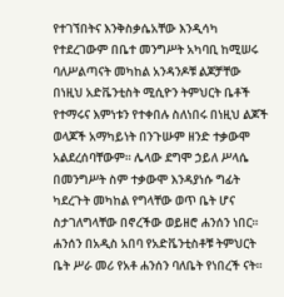የተገኘበትና እንቅስቃሴአቸው እንዲሳካ የተደረገውም በቤተ መንግሥት አካባቢ ከሚሠሩ ባለሥልጣናት መካከል አንዳንዶቹ ልጆቻቸው በነዚህ አድቬንቲስት ሚሲዮን ትምህርት ቤቶች የተማሩና እምነቱን የተቀበሉ ስለነበሩ በነዚህ ልጆች ወላጆች አማካይነት በንጉሡም ዘንድ ተቃውሞ አልደረሰባቸውም። ሌላው ደግሞ ኃይለ ሥላሴ በመንግሥት ስም ተቃውሞ እንዳያነሱ ግፊት ካደረጉት መካከል የግላቸው ወጥ ቤት ሆና ስታገለግላቸው በኖረችው ወይዘሮ ሐንሰን ነበር። ሐንሰን በአዲስ አበባ የአድቬንቲስቶቹ ትምህርት ቤት ሥራ መሪ የአቶ ሐንሰን ባለቤት የነበረች ናት።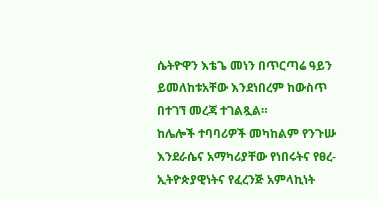ሴትዮዋን እቴጌ መነን በጥርጣሬ ዓይን ይመለከቱአቸው እንደነበረም ከውስጥ በተገኘ መረጃ ተገልጿል።
ከሌሎች ተባባሪዎች መካከልም የንጉሡ እንደራሴና አማካሪያቸው የነበሩትና የፀረ-ኢትዮጵያዊነትና የፈረንጅ አምላኪነት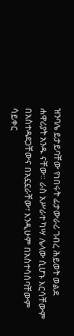ዝንባሌ ይታይባቸው የነበሩት ፊታውራሪ ገብረ ሕይወት ወልደ ሐዋሪያት አንዱ ናቸው። ራስ አሥራተ ካሣ ሌላው ሲሆኑ እርሳቸውም በአስተዳደጋቸውና በአኗኗራቸው፣ እንዲሁም በአስተሳሰባቸውም ሳይቀር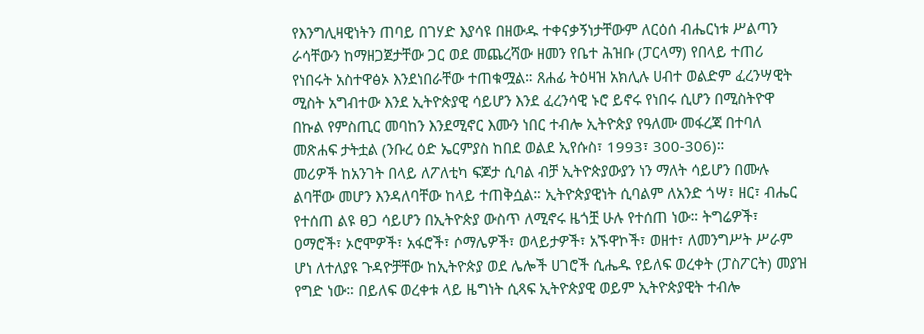የእንግሊዛዊነትን ጠባይ በገሃድ እያሳዩ በዘውዱ ተቀናቃኝነታቸውም ለርዕሰ ብሔርነቱ ሥልጣን ራሳቸውን ከማዘጋጀታቸው ጋር ወደ መጨረሻው ዘመን የቤተ ሕዝቡ (ፓርላማ) የበላይ ተጠሪ የነበሩት አስተዋፅኦ እንደነበራቸው ተጠቁሟል። ጸሐፊ ትዕዛዝ አክሊሉ ሀብተ ወልድም ፈረንሣዊት ሚስት አግብተው እንደ ኢትዮጵያዊ ሳይሆን እንደ ፈረንሳዊ ኑሮ ይኖሩ የነበሩ ሲሆን በሚስትዮዋ በኩል የምስጢር መባከን እንደሚኖር እሙን ነበር ተብሎ ኢትዮጵያ የዓለሙ መፋረጃ በተባለ መጽሐፍ ታትቷል (ንቡረ ዕድ ኤርምያስ ከበደ ወልደ ኢየሱስ፣ 1993፣ 300-306)።
መሪዎች ከአንገት በላይ ለፖለቲካ ፍጆታ ሲባል ብቻ ኢትዮጵያውያን ነን ማለት ሳይሆን በሙሉ ልባቸው መሆን እንዳለባቸው ከላይ ተጠቅሷል። ኢትዮጵያዊነት ሲባልም ለአንድ ጎሣ፣ ዘር፣ ብሔር የተሰጠ ልዩ ፀጋ ሳይሆን በኢትዮጵያ ውስጥ ለሚኖሩ ዜጎቿ ሁሉ የተሰጠ ነው። ትግሬዎች፣ ዐማሮች፣ ኦሮሞዎች፣ አፋሮች፣ ሶማሌዎች፣ ወላይታዎች፣ አኙዋኮች፣ ወዘተ፣ ለመንግሥት ሥራም ሆነ ለተለያዩ ጉዳዮቻቸው ከኢትዮጵያ ወደ ሌሎች ሀገሮች ሲሔዱ የይለፍ ወረቀት (ፓስፖርት) መያዝ የግድ ነው። በይለፍ ወረቀቱ ላይ ዜግነት ሲጻፍ ኢትዮጵያዊ ወይም ኢትዮጵያዊት ተብሎ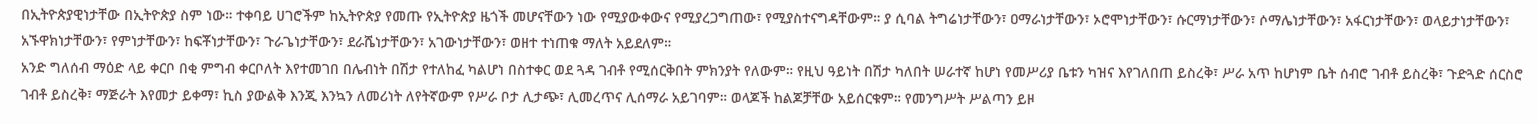በኢትዮጵያዊነታቸው በኢትዮጵያ ስም ነው። ተቀባይ ሀገሮችም ከኢትዮጵያ የመጡ የኢትዮጵያ ዜጎች መሆናቸውን ነው የሚያውቀውና የሚያረጋግጠው፣ የሚያስተናግዳቸውም። ያ ሲባል ትግሬነታቸውን፣ ዐማራነታቸውን፣ ኦሮሞነታቸውን፣ ሱርማነታቸውን፣ ሶማሌነታቸውን፣ አፋርነታቸውን፣ ወላይታነታቸውን፣ አኙዋክነታቸውን፣ የምነታቸውን፣ ከፍቾነታቸውን፣ ጉራጌነታቸውን፣ ደራሼነታቸውን፣ አገውነታቸውን፣ ወዘተ ተነጠቁ ማለት አይደለም።
አንድ ግለሰብ ማዕድ ላይ ቀርቦ በቂ ምግብ ቀርቦለት እየተመገበ በሌብነት በሽታ የተለከፈ ካልሆነ በስተቀር ወደ ጓዳ ገብቶ የሚሰርቅበት ምክንያት የለውም። የዚህ ዓይነት በሽታ ካለበት ሠራተኛ ከሆነ የመሥሪያ ቤቱን ካዝና እየገለበጠ ይስረቅ፣ ሥራ አጥ ከሆነም ቤት ሰብሮ ገብቶ ይስረቅ፣ ጉድጓድ ሰርስሮ ገብቶ ይስረቅ፣ ማጅራት እየመታ ይቀማ፣ ኪስ ያውልቅ እንጂ እንኳን ለመሪነት ለየትኛውም የሥራ ቦታ ሊታጭ፣ ሊመረጥና ሊሰማራ አይገባም። ወላጆች ከልጆቻቸው አይሰርቁም። የመንግሥት ሥልጣን ይዞ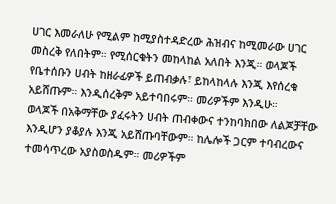ሀገር እመራለሁ የሚልም ከሚያስተዳድረው ሕዝብና ከሚመራው ሀገር መስረቅ የለበትም። የሚሰርቁትን መከላከል አለበት እንጂ። ወላጆች የቤተሰቡን ሀብት ከዘራፊዎች ይጠብቃሉ፣ ይከላከላሉ እንጂ እየሰረቁ አይሸጡም። እንዲሰረቅም አይተባበሩም። መሪዎችም እንዲሁ።
ወላጆች በአቅማቸው ያፈሩትን ሀብት ጠብቀውና ተንከባክበው ለልጆቻቸው እንዲሆን ያቆያሉ እንጂ አይሸጡባቸውም። ከሌሎች ጋርም ተባብረውና ተመሳጥረው አያስወስዱም። መሪዎችም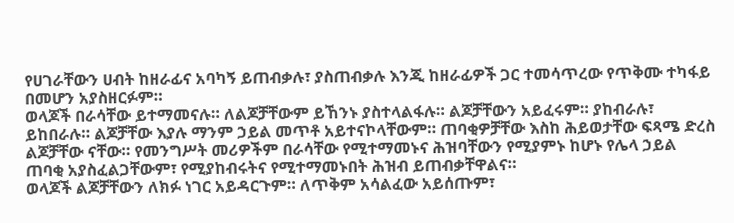የሀገራቸውን ሀብት ከዘራፊና አባካኝ ይጠብቃሉ፣ ያስጠብቃሉ እንጂ ከዘራፊዎች ጋር ተመሳጥረው የጥቅሙ ተካፋይ በመሆን አያስዘርፉም።
ወላጆች በራሳቸው ይተማመናሉ። ለልጆቻቸውም ይኸንኑ ያስተላልፋሉ። ልጆቻቸውን አይፈሩም። ያከብራሉ፣ ይከበራሉ። ልጆቻቸው እያሉ ማንም ኃይል መጥቶ አይተናኮላቸውም። ጠባቂዎቻቸው እስከ ሕይወታቸው ፍጻሜ ድረስ ልጆቻቸው ናቸው። የመንግሥት መሪዎችም በራሳቸው የሚተማመኑና ሕዝባቸውን የሚያምኑ ከሆኑ የሌላ ኃይል ጠባቂ አያስፈልጋቸውም፣ የሚያከብሩትና የሚተማመኑበት ሕዝብ ይጠብቃቸዋልና።
ወላጆች ልጆቻቸውን ለክፉ ነገር አይዳርጉም። ለጥቅም አሳልፈው አይሰጡም፣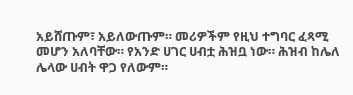አይሸጡም፣ አይለውጡም። መሪዎችም የዚህ ተግባር ፈጻሚ መሆን አለባቸው። የአንድ ሀገር ሀብቷ ሕዝቧ ነው። ሕዝብ ከሌለ ሌላው ሀብት ዋጋ የለውም።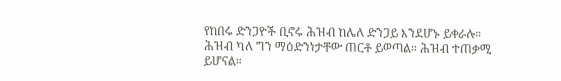የከበሩ ድንጋዮች ቢኖሩ ሕዝብ ከሌለ ድንጋይ እንደሆኑ ይቀራሉ። ሕዝብ ካለ ግን ማዕድንነታቸው ጠርቶ ይወጣል። ሕዝብ ተጠቃሚ ይሆናል።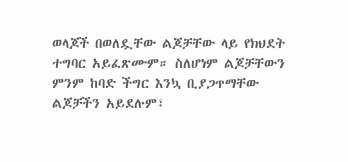ወላጆች በወለዷቸው ልጆቻቸው ላይ የክህደት ተግባር አይፈጽሙም። ስለሆነም ልጆቻቸውን ምንም ከባድ ችግር እንኳ ቢያጋጥማቸው ልጆቻችን አይደሉም፣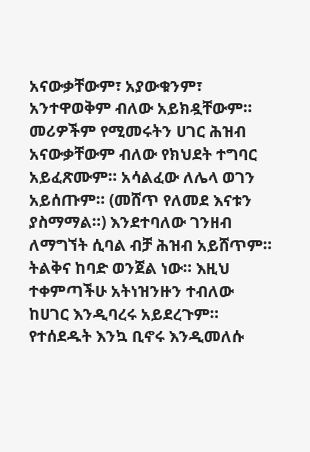አናውቃቸውም፣ አያውቁንም፣ አንተዋወቅም ብለው አይክዷቸውም። መሪዎችም የሚመሩትን ሀገር ሕዝብ አናውቃቸውም ብለው የክህደት ተግባር አይፈጽሙም። አሳልፈው ለሌላ ወገን አይሰጡም። (መሸጥ የለመደ እናቱን ያስማማል።) እንደተባለው ገንዘብ ለማግኘት ሲባል ብቻ ሕዝብ አይሸጥም። ትልቅና ከባድ ወንጀል ነው። እዚህ ተቀምጣችሁ አትነዝንዙን ተብለው ከሀገር እንዲባረሩ አይደረጉም። የተሰደዱት እንኳ ቢኖሩ እንዲመለሱ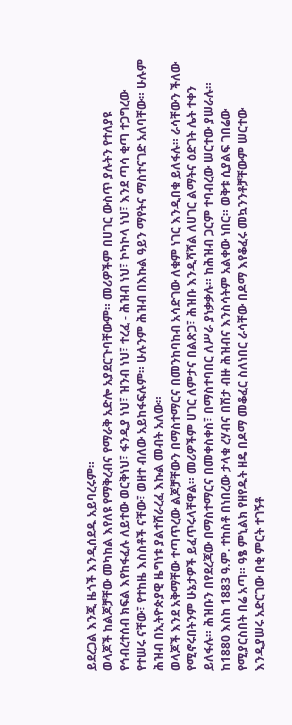ይደረጋል እንጂ ዜጎች እንዲሰደዱ አይባረሩም።
ወላጆች ከልጆቻቸው መካከል እየለዩ የማቅረብና የማራቅ አድሎ አያደርጉባቸውም። መሪዎችም በሀገር ውስጥ ያሉትን የተለያዩ የኅብረተሰብ ክፍል እየከፋፈሉ ለይተው ወርቅነህ፣ ፋንዲያ ነህ፣ ዝንብ ነህ፣ ተረፈ - ሕዝብ ነህ፣ ኮካኮላ ነህ፣ እንደ ጣሳ ቂጣ ተጋግረው የተሠሩ ናቸው፣ የተከዜ እስስቶች ናቸው፣ ወዘተ ብለው አይከፋፍሉም። ሁሉንም ሕዝብ በእኩል ዓይን ማየትና ማስተናገድ አለባቸው። ሁሉም ሕዝብ በኢትዮጵያዊ ዜግነቱ ያልተሸራረፈ እኩል መብት አለው።
ወላጆች እንደ አቅማቸው ተጣጥረው ልጆቻቸውን በማስተማርና በመንከባከብ አሳድገው ለቁም ነገር እንዲበቁ ይለፋሉ። ራሳቸውን ችለው የሚኖሩበትንም ሁኔታዎች ይፈጥሩላቸዋል። መሪዎችም ሀገር ለምታና በልጽጋ፣ ሕዝቡ እንዲሻሻል ለሀገር ልማትና ዕድገት ሌት ተቀን ይለፋሉ። ሕዝቡን በየደረጃው በማስተማርና በመቀስቀስ፣ በማስተባበር ለሥራ ያነቃቃሉ። ከሕዝብ ጋርም ተባብረው ሠርተው ያሠራሉ። ከ1880 እስከ 1883 ዓ.ም. ተከስቶ በነበረው ታላቁ ረሃብና በሽታ ብዙ ሕዝብና እንስሳትም አልቀው ነበር። ወቅቱ ሲያልፍ ገበሬው የሚያርስበት በሬ አጣ። ዓፄ ምኒልክ የዘየዱት ዘዴ በዶማ መቆፈር ስለነበር ራሳቸው በዶማ እየቆፈሩ መኳንንቶቻቸውም ሠርተው እንዲያሠሩ አድርገው በቂ ምርት ተገኝቶ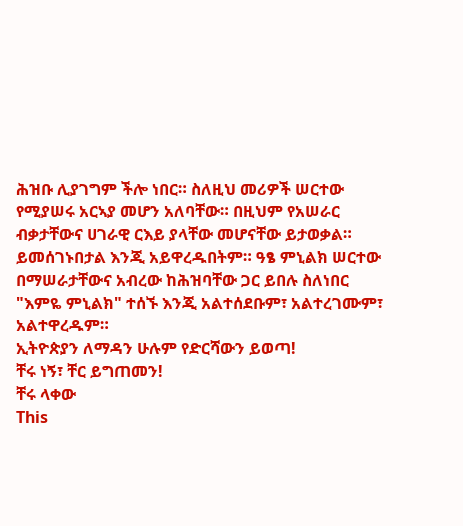ሕዝቡ ሊያገግም ችሎ ነበር። ስለዚህ መሪዎች ሠርተው የሚያሠሩ አርኣያ መሆን አለባቸው። በዚህም የአሠራር ብቃታቸውና ሀገራዊ ርእይ ያላቸው መሆናቸው ይታወቃል። ይመሰገኑበታል እንጂ አይዋረዱበትም። ዓፄ ምኒልክ ሠርተው በማሠራታቸውና አብረው ከሕዝባቸው ጋር ይበሉ ስለነበር "እምዬ ምኒልክ" ተሰኙ እንጂ አልተሰደቡም፣ አልተረገሙም፣ አልተዋረዱም።
ኢትዮጵያን ለማዳን ሁሉም የድርሻውን ይወጣ!
ቸሩ ነኝ፣ ቸር ይግጠመን!
ቸሩ ላቀው
This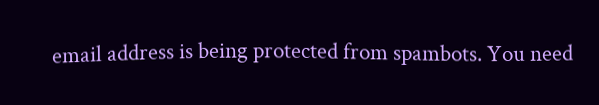email address is being protected from spambots. You need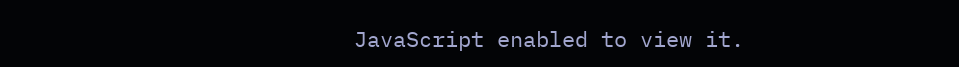JavaScript enabled to view it.